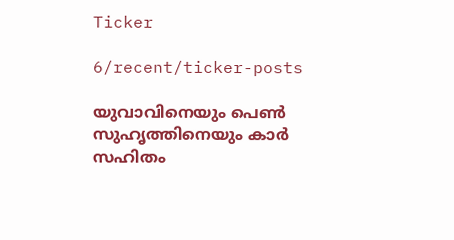Ticker

6/recent/ticker-posts

യുവാവിനെയും പെൺ സുഹൃത്തിനെയും കാർ സഹിതം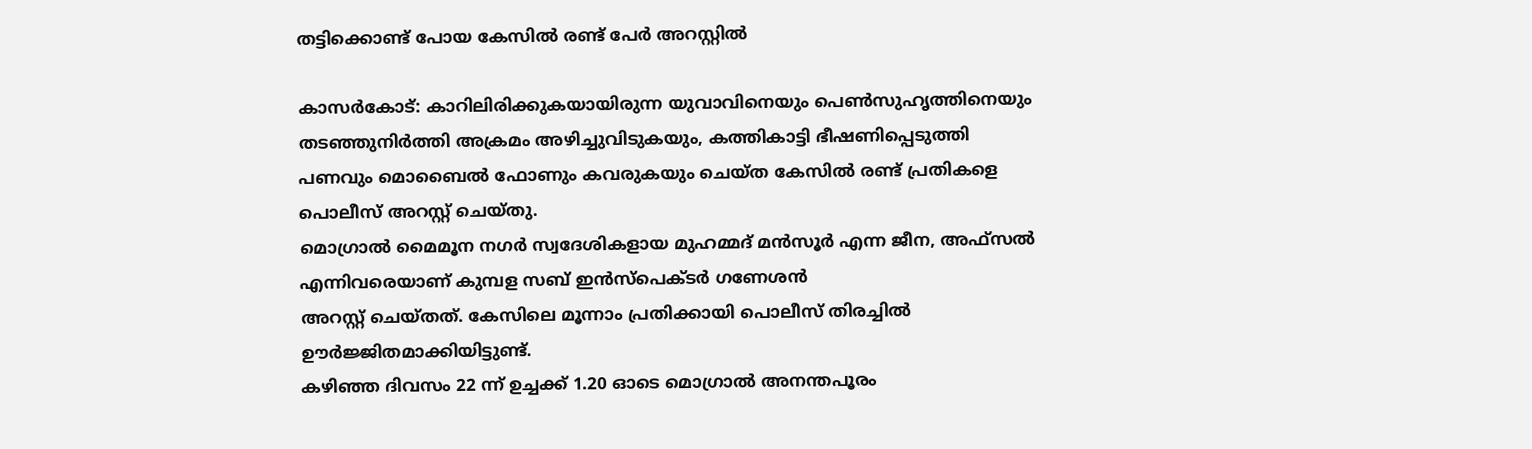തട്ടിക്കൊണ്ട് പോയ കേസിൽ രണ്ട് പേർ അറസ്റ്റിൽ

കാസർകോട്: കാറിലിരിക്കുകയായിരുന്ന യുവാവിനെയും പെൺസുഹൃത്തിനെയും തടഞ്ഞുനിർത്തി അക്രമം അഴിച്ചുവിടുകയും, കത്തികാട്ടി ഭീഷണിപ്പെടുത്തി പണവും മൊബൈൽ ഫോണും കവരുകയും ചെയ്ത കേസിൽ രണ്ട് പ്രതികളെ പൊലീസ് അറസ്റ്റ് ചെയ്തു.
മൊഗ്രാൽ മൈമൂന നഗർ സ്വദേശികളായ മുഹമ്മദ്‌ മൻസൂർ എന്ന ജീന, അഫ്സൽ എന്നിവരെയാണ് കുമ്പള സബ് ഇൻസ്പെക്ടർ ഗണേശൻ
അറസ്റ്റ് ചെയ്തത്. കേസിലെ മൂന്നാം പ്രതിക്കായി പൊലീസ് തിരച്ചിൽ ഊർജ്ജിതമാക്കിയിട്ടുണ്ട്.
കഴിഞ്ഞ ദിവസം 22 ന്ന് ഉച്ചക്ക് 1.20 ഓടെ മൊഗ്രാൽ അനന്തപൂരം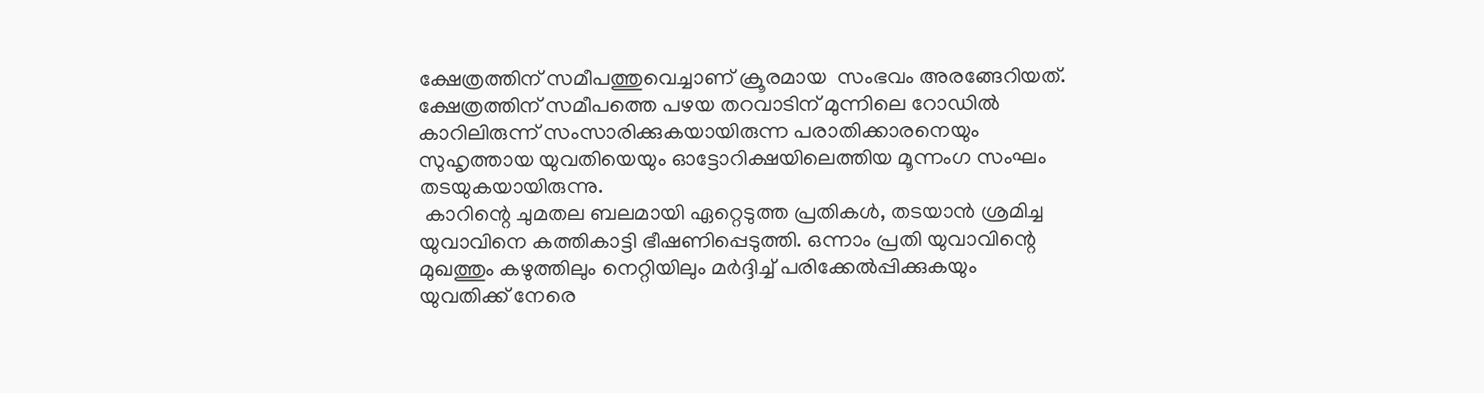ക്ഷേത്രത്തിന് സമീപത്തുവെച്ചാണ് ക്രൂരമായ  സംഭവം അരങ്ങേറിയത്. ക്ഷേത്രത്തിന് സമീപത്തെ പഴയ തറവാടിന് മുന്നിലെ റോഡിൽ കാറിലിരുന്ന് സംസാരിക്കുകയായിരുന്ന പരാതിക്കാരനെയും സുഹൃത്തായ യുവതിയെയും ഓട്ടോറിക്ഷയിലെത്തിയ മൂന്നംഗ സംഘം തടയുകയായിരുന്നു.
 കാറിന്റെ ചുമതല ബലമായി ഏറ്റെടുത്ത പ്രതികൾ, തടയാൻ ശ്രമിച്ച യുവാവിനെ കത്തികാട്ടി ഭീഷണിപ്പെടുത്തി. ഒന്നാം പ്രതി യുവാവിന്റെ മുഖത്തും കഴുത്തിലും നെറ്റിയിലും മർദ്ദിച്ച് പരിക്കേൽപ്പിക്കുകയും യുവതിക്ക് നേരെ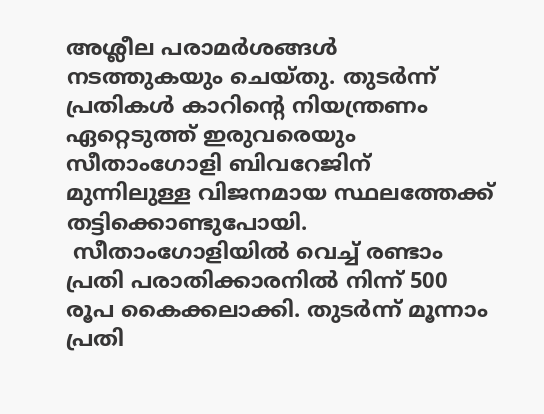അശ്ലീല പരാമർശങ്ങൾ നടത്തുകയും ചെയ്തു. തുടർന്ന് പ്രതികൾ കാറിന്റെ നിയന്ത്രണം ഏറ്റെടുത്ത് ഇരുവരെയും സീതാംഗോളി ബിവറേജിന് മുന്നിലുള്ള വിജനമായ സ്ഥലത്തേക്ക് തട്ടിക്കൊണ്ടുപോയി.
 സീതാംഗോളിയിൽ വെച്ച് രണ്ടാം പ്രതി പരാതിക്കാരനിൽ നിന്ന് 500 രൂപ കൈക്കലാക്കി. തുടർന്ന് മൂന്നാം പ്രതി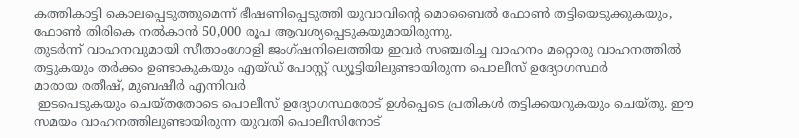കത്തികാട്ടി കൊലപ്പെടുത്തുമെന്ന് ഭീഷണിപ്പെടുത്തി യുവാവിന്റെ മൊബൈൽ ഫോൺ തട്ടിയെടുക്കുകയും, ഫോൺ തിരികെ നൽകാൻ 50,000 രൂപ ആവശ്യപ്പെടുകയുമായിരുന്നു.
തുടർന്ന് വാഹനവുമായി സീതാംഗോളി ജംഗ്ഷനിലെത്തിയ ഇവർ സഞ്ചരിച്ച വാഹനം മറ്റൊരു വാഹനത്തിൽ തട്ടുകയും തർക്കം ഉണ്ടാകുകയും എയ്ഡ് പോസ്റ്റ് ഡ്യൂട്ടിയിലുണ്ടായിരുന്ന പൊലീസ് ഉദ്യോഗസ്ഥർ
മാരായ രതീഷ്, മുബഷീർ എന്നിവർ
 ഇടപെടുകയും ചെയ്തതോടെ പൊലീസ് ഉദ്യോഗസ്ഥരോട് ഉൾപ്പെടെ പ്രതികൾ തട്ടിക്കയറുകയും ചെയ്തു. ഈ സമയം വാഹനത്തിലുണ്ടായിരുന്ന യുവതി പൊലീസിനോട്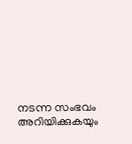നടന്ന സംഭവം അറിയിക്കുകയും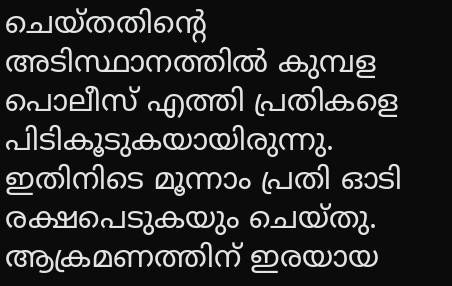ചെയ്തതിന്റെ അടിസ്ഥാനത്തിൽ കുമ്പള പൊലീസ് എത്തി പ്രതികളെ പിടികൂടുകയായിരുന്നു. ഇതിനിടെ മൂന്നാം പ്രതി ഓടി രക്ഷപെടുകയും ചെയ്തു.
ആക്രമണത്തിന് ഇരയായ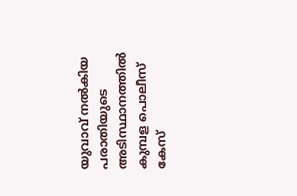യുവാവ് നൽകിയ പരാതിയുടെ അടിസ്ഥാനത്തിൽ കുമ്പള പൊലീസ് കേസ്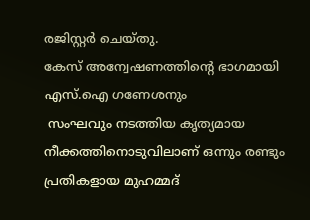രജിസ്റ്റർ ചെയ്തു.
കേസ് അന്വേഷണത്തിന്റെ ഭാഗമായി എസ്.ഐ ഗണേശനും
 സംഘവും നടത്തിയ കൃത്യമായ നീക്കത്തിനൊടുവിലാണ് ഒന്നും രണ്ടും പ്രതികളായ മുഹമ്മദ്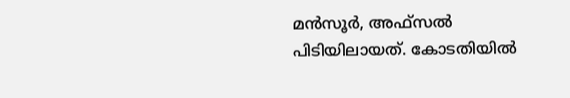മൻസൂർ, അഫ്സൽ  പിടിയിലായത്. കോടതിയിൽ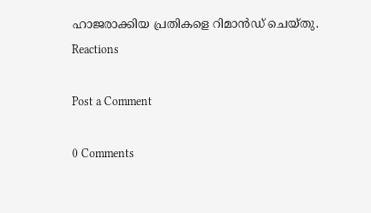ഹാജരാക്കിയ പ്രതികളെ റിമാൻഡ് ചെയ്തു.
Reactions

Post a Comment

0 Comments